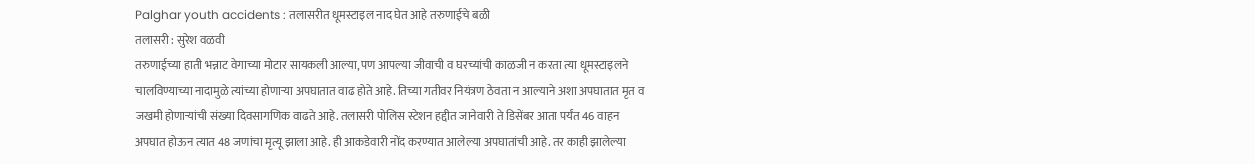Palghar youth accidents : तलासरीत धूमस्टाइल नाद घेत आहे तरुणाईचे बळी
तलासरी : सुरेश वळवी
तरुणाईच्या हाती भन्नाट वेगाच्या मोटार सायकली आल्या, पण आपल्या जीवाची व घरच्यांची काळजी न करता त्या धूमस्टाइलने चालविण्याच्या नादामुळे त्यांच्या होणाऱ्या अपघातात वाढ होते आहे. तिच्या गतीवर नियंत्रण ठेवता न आल्याने अशा अपघातात मृत व जखमी होणाऱ्यांची संख्या दिवसागणिक वाढते आहे. तलासरी पोलिस स्टेशन हद्दीत जानेवारी ते डिसेंबर आता पर्यंत 46 वाहन अपघात होऊन त्यात 48 जणांचा मृत्यू झाला आहे. ही आकडेवारी नोंद करण्यात आलेल्या अपघातांची आहे. तर काही झालेल्या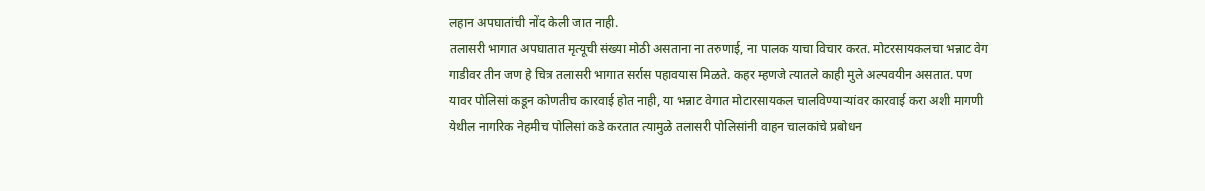लहान अपघातांची नोंद केली जात नाही.
तलासरी भागात अपघातात मृत्यूची संख्या मोठी असताना ना तरुणाई, ना पालक याचा विचार करत. मोटरसायकलचा भन्नाट वेग गाडीवर तीन जण हे चित्र तलासरी भागात सर्रास पहावयास मिळते. कहर म्हणजे त्यातले काही मुले अल्पवयीन असतात. पण यावर पोलिसां कडून कोणतीच कारवाई होत नाही, या भन्नाट वेगात मोटारसायकल चालविण्याऱ्यांवर कारवाई करा अशी मागणी येथील नागरिक नेहमीच पोलिसां कडे करतात त्यामुळे तलासरी पोलिसांनी वाहन चालकांचे प्रबोधन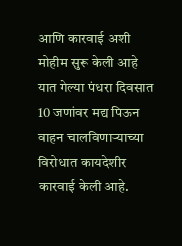आणि कारवाई अशी मोहीम सुरू केली आहे यात गेल्या पंधरा दिवसात 10 जणांवर मद्य पिऊन वाहन चालविणाऱ्याच्या विरोधात कायदेशीर कारवाई केली आहे.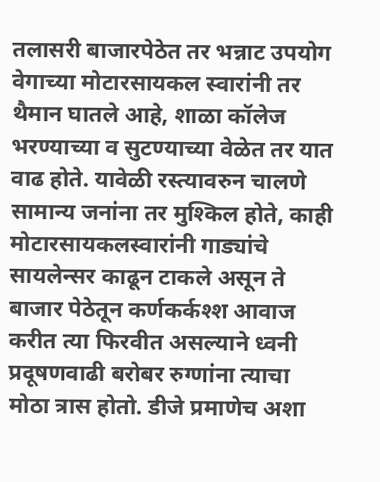तलासरी बाजारपेठेत तर भन्नाट उपयोग वेगाच्या मोटारसायकल स्वारांनी तर थैमान घातले आहे, शाळा कॉलेज भरण्याच्या व सुटण्याच्या वेळेत तर यात वाढ होते. यावेळी रस्त्यावरुन चालणे सामान्य जनांना तर मुश्किल होते, काही मोटारसायकलस्वारांनी गाड्यांचे सायलेन्सर काढून टाकले असून ते बाजार पेठेतून कर्णकर्कश्श आवाज करीत त्या फिरवीत असल्याने ध्वनी प्रदूषणवाढी बरोबर रुग्णांना त्याचा मोठा त्रास होतो. डीजे प्रमाणेच अशा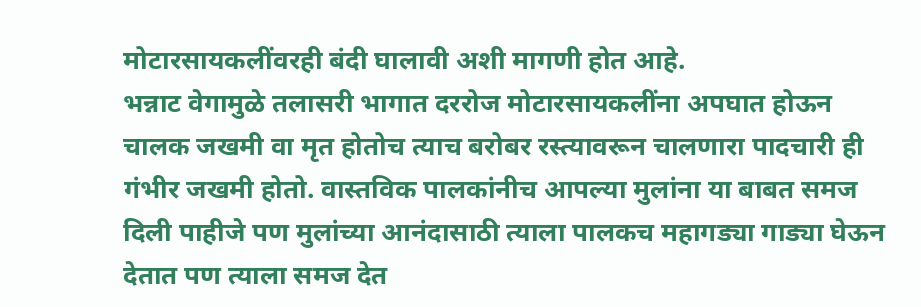मोटारसायकलींवरही बंदी घालावी अशी मागणी होत आहे.
भन्नाट वेगामुळे तलासरी भागात दररोज मोटारसायकलींना अपघात होऊन चालक जखमी वा मृत होतोच त्याच बरोबर रस्त्यावरून चालणारा पादचारी ही गंभीर जखमी होतो. वास्तविक पालकांनीच आपल्या मुलांना या बाबत समज दिली पाहीजे पण मुलांच्या आनंदासाठी त्याला पालकच महागड्या गाड्या घेऊन देतात पण त्याला समज देत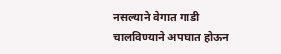नसल्याने वेगात गाडी चालविण्याने अपघात होऊन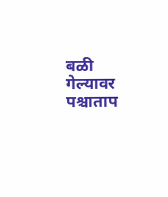बळी गेल्यावर पश्चाताप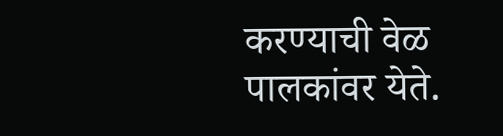करण्याची वेळ पालकांवर येते.